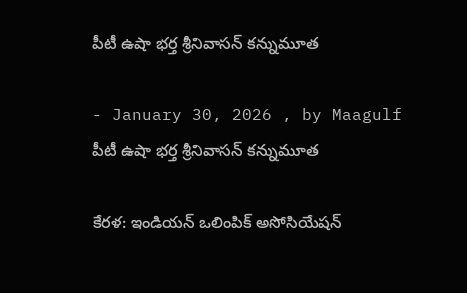పీటీ ఉషా భర్త శ్రీనివాసన్‌ కన్నుమూత

- January 30, 2026 , by Maagulf
పీటీ ఉషా భర్త శ్రీనివాసన్‌ కన్నుమూత

కేరళ: ఇండియన్ ఒలింపిక్ అసోసియేషన్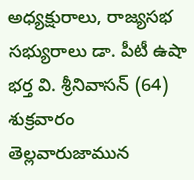అధ్యక్షురాలు, రాజ్యసభ సభ్యురాలు డా. పీటీ ఉషా భర్త వి. శ్రీనివాసన్ (64) శుక్రవారం తెల్లవారుజామున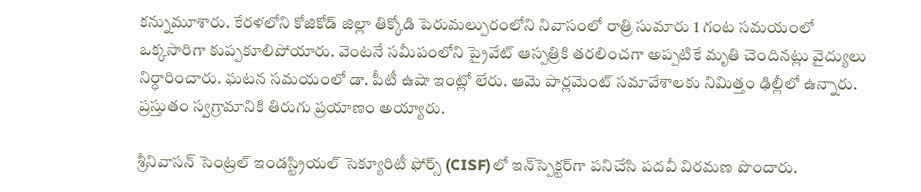కన్నుమూశారు. కేరళలోని కోజికోడ్ జిల్లా తిక్కోడి పెరుమల్పురంలోని నివాసంలో రాత్రి సుమారు 1 గంట సమయంలో ఒక్కసారిగా కుప్పకూలిపోయారు. వెంటనే సమీపంలోని ప్రైవేట్ ఆస్పత్రికి తరలించగా అప్పటికే మృతి చెందినట్లు వైద్యులు నిర్ధారించారు. ఘటన సమయంలో డా. పీటీ ఉషా ఇంట్లో లేరు. ఆమె పార్లమెంట్ సమావేశాలకు నిమిత్తం ఢిల్లీలో ఉన్నారు. ప్రస్తుతం స్వగ్రామానికి తిరుగు ప్రయాణం అయ్యారు.

శ్రీనివాసన్ సెంట్రల్ ఇండస్ట్రియల్ సెక్యూరిటీ ఫోర్స్ (CISF)లో ఇన్‌స్పెక్టర్‌గా పనిచేసి పదవీ విరమణ పొందారు.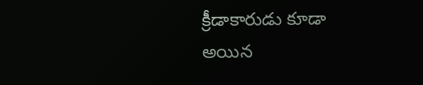క్రీడాకారుడు కూడా అయిన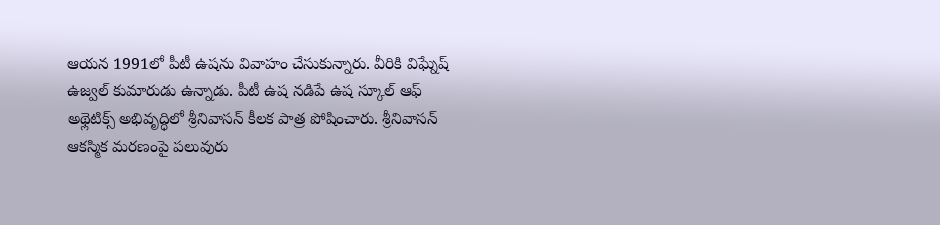ఆయన 1991లో పీటీ ఉషను వివాహం చేసుకున్నారు. వీరికి విఘ్నేష్ ఉజ్వల్ కుమారుడు ఉన్నాడు. పీటీ ఉష నడిపే ఉష స్కూల్ ఆఫ్ అథ్లెటిక్స్ అభివృద్ధిలో శ్రీనివాసన్ కీలక పాత్ర పోషించారు. శ్రీనివాసన్ ఆకస్మిక మరణంపై పలువురు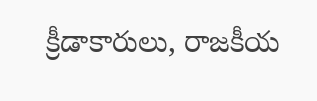క్రీడాకారులు, రాజకీయ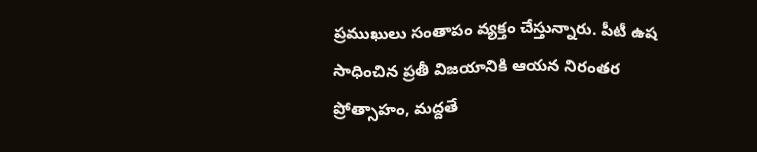ప్రముఖులు సంతాపం వ్యక్తం చేస్తున్నారు. పీటీ ఉష సాధించిన ప్రతీ విజయానికి ఆయన నిరంతర ప్రోత్సాహం, మద్దతే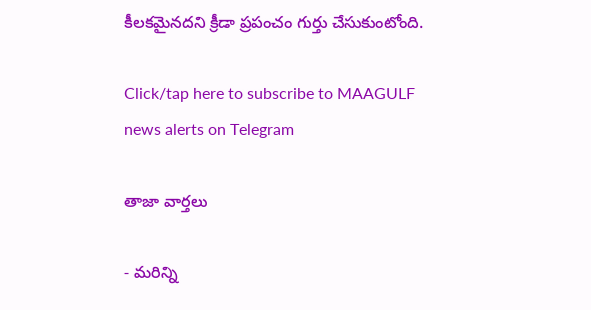కీలకమైనదని క్రీడా ప్రపంచం గుర్తు చేసుకుంటోంది.

Click/tap here to subscribe to MAAGULF news alerts on Telegram

తాజా వార్తలు

- మరిన్ని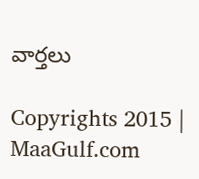వార్తలు

Copyrights 2015 | MaaGulf.com